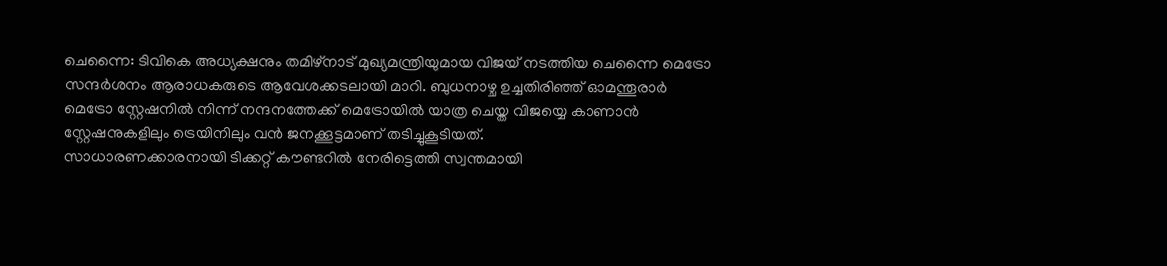ചെന്നൈ: ടിവികെ അധ്യക്ഷനും തമിഴ്നാട് മുഖ്യമന്ത്രിയുമായ വിജയ് നടത്തിയ ചെന്നൈ മെട്രോ സന്ദർശനം ആരാധകരുടെ ആവേശക്കടലായി മാറി. ബുധനാഴ്ച ഉച്ചതിരിഞ്ഞ് ഓമന്തൂരാർ മെട്രോ സ്റ്റേഷനിൽ നിന്ന് നന്ദനത്തേക്ക് മെട്രോയിൽ യാത്ര ചെയ്ത വിജയ്യെ കാണാൻ സ്റ്റേഷനുകളിലും ട്രെയിനിലും വൻ ജനക്കൂട്ടമാണ് തടിച്ചുകൂടിയത്.
സാധാരണക്കാരനായി ടിക്കറ്റ് കൗണ്ടറിൽ നേരിട്ടെത്തി സ്വന്തമായി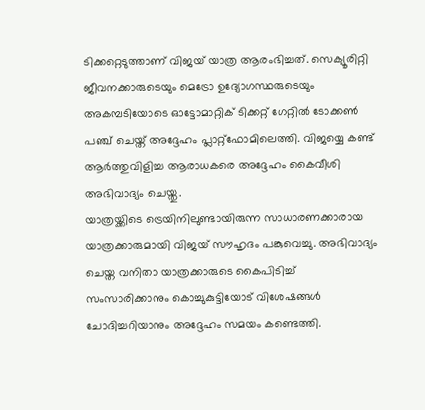ടിക്കറ്റെടുത്താണ് വിജയ് യാത്ര ആരംഭിച്ചത്. സെക്യൂരിറ്റി ജീവനക്കാരുടെയും മെട്രോ ഉദ്യോഗസ്ഥരുടെയും അകമ്പടിയോടെ ഓട്ടോമാറ്റിക് ടിക്കറ്റ് ഗേറ്റിൽ ടോക്കൺ പഞ്ച് ചെയ്ത് അദ്ദേഹം പ്ലാറ്റ്ഫോമിലെത്തി. വിജയ്യെ കണ്ട് ആർത്തുവിളിച്ച ആരാധകരെ അദ്ദേഹം കൈവീശി അഭിവാദ്യം ചെയ്തു.
യാത്രയ്ക്കിടെ ട്രെയിനിലുണ്ടായിരുന്ന സാധാരണക്കാരായ യാത്രക്കാരുമായി വിജയ് സൗഹൃദം പങ്കുവെച്ചു. അഭിവാദ്യം ചെയ്ത വനിതാ യാത്രക്കാരുടെ കൈപിടിച്ച് സംസാരിക്കാനും കൊച്ചുകുട്ടിയോട് വിശേഷങ്ങൾ ചോദിച്ചറിയാനും അദ്ദേഹം സമയം കണ്ടെത്തി.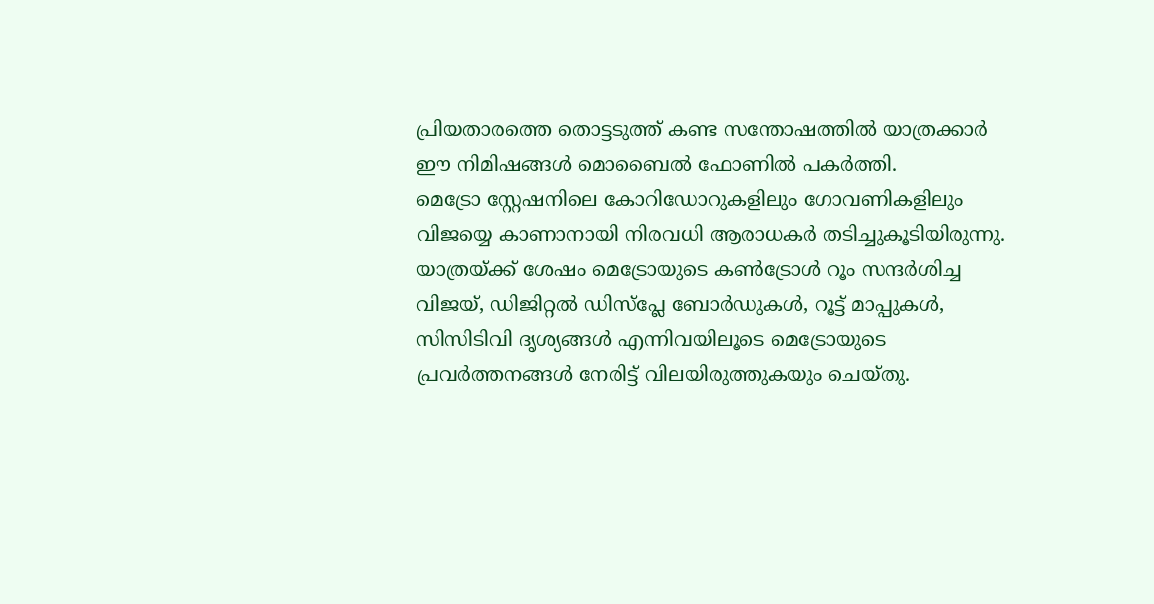പ്രിയതാരത്തെ തൊട്ടടുത്ത് കണ്ട സന്തോഷത്തിൽ യാത്രക്കാർ ഈ നിമിഷങ്ങൾ മൊബൈൽ ഫോണിൽ പകർത്തി.
മെട്രോ സ്റ്റേഷനിലെ കോറിഡോറുകളിലും ഗോവണികളിലും വിജയ്യെ കാണാനായി നിരവധി ആരാധകർ തടിച്ചുകൂടിയിരുന്നു. യാത്രയ്ക്ക് ശേഷം മെട്രോയുടെ കൺട്രോൾ റൂം സന്ദർശിച്ച വിജയ്, ഡിജിറ്റൽ ഡിസ്പ്ലേ ബോർഡുകൾ, റൂട്ട് മാപ്പുകൾ, സിസിടിവി ദൃശ്യങ്ങൾ എന്നിവയിലൂടെ മെട്രോയുടെ പ്രവർത്തനങ്ങൾ നേരിട്ട് വിലയിരുത്തുകയും ചെയ്തു.